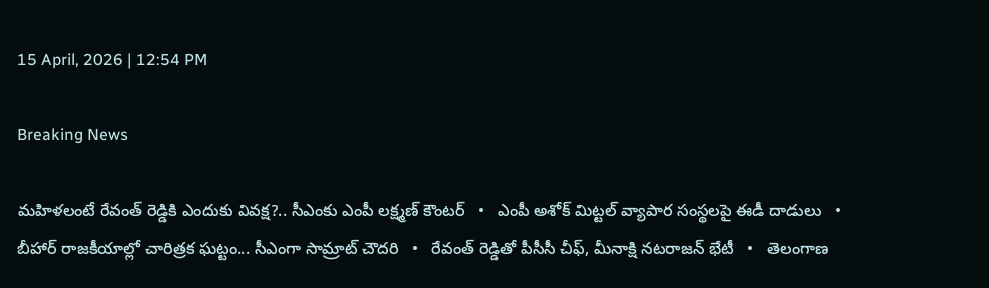15 April, 2026 | 12:54 PM

Breaking News

మహిళలంటే రేవంత్ రెడ్డికి ఎందుకు వివక్ష?.. సీఎంకు ఎంపీ లక్ష్మణ్ కౌంటర్   •   ఎంపీ అశోక్ మిట్టల్‌ వ్యాపార సంస్థలపై ఈడీ దాడులు   •   బీహార్ రాజకీయాల్లో చారిత్రక ఘట్టం... సీఎంగా సామ్రాట్‌ చౌదరి   •   రేవంత్‌ రెడ్డితో పీసీసీ చీఫ్, మీనాక్షి నటరాజన్ భేటీ   •   తెలంగాణ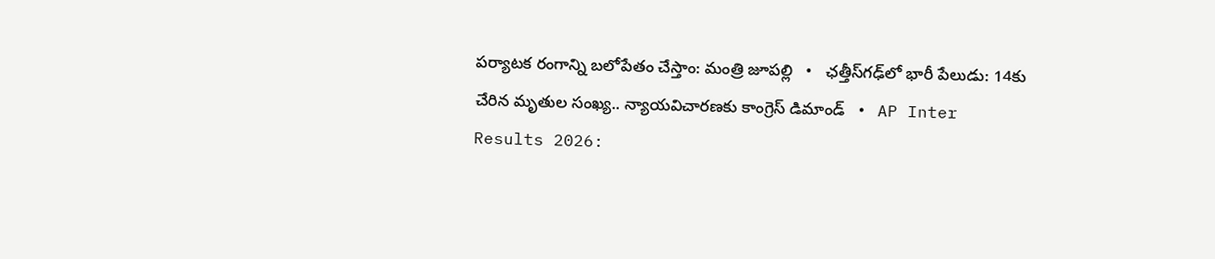పర్యాటక రంగాన్ని బలోపేతం చేస్తాం: మంత్రి జూపల్లి   •   ఛత్తీస్‌గఢ్‌లో భారీ పేలుడు: 14కు చేరిన మృతుల సంఖ్య.. న్యాయవిచారణకు కాంగ్రెస్ డిమాండ్   •   AP Inter Results 2026: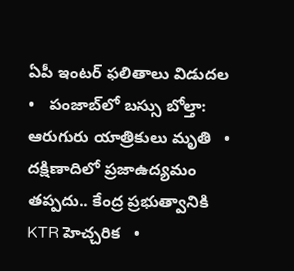ఏపీ ఇంటర్ ఫలితాలు విడుదల   •   పంజాబ్‌లో బస్సు బోల్తా: ఆరుగురు యాత్రికులు మృతి   •   దక్షిణాదిలో ప్రజాఉద్యమం తప్పదు.. కేంద్ర ప్రభుత్వానికి KTR హెచ్చరిక   •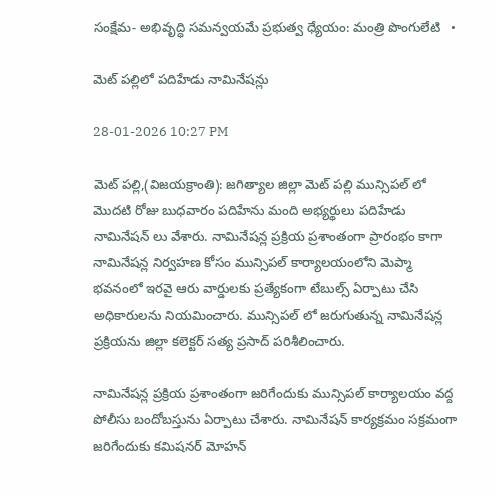సంక్షేమ- అభివృద్ధి సమన్వయమే ప్రభుత్వ ధ్యేయం: మంత్రి పొంగులేటి   •

మెట్ పల్లిలో పదిహేడు నామినేషన్లు

28-01-2026 10:27 PM

మెట్ పల్లి,(విజయక్రాంతి): జగిత్యాల జిల్లా మెట్ పల్లి మున్సిపల్ లో మొదటి రోజు బుధవారం పదిహేను మంది అభ్యర్థులు పదిహేడు నామినేషన్ లు వేశారు. నామినేషన్ల ప్రక్రియ ప్రశాంతంగా ప్రారంభం కాగా నామినేషన్ల నిర్వహణ కోసం మున్సిపల్ కార్యాలయంలోని మెప్మా భవనంలో ఇరవై ఆరు వార్డులకు ప్రత్యేకంగా టేబుల్స్ ఏర్పాటు చేసి అధికారులను నియమించారు. మున్సిపల్ లో జరుగుతున్న నామినేషన్ల ప్రక్రియను జిల్లా కలెక్టర్ సత్య ప్రసాద్ పరిశీలించారు.

నామినేషన్ల ప్రక్రియ ప్రశాంతంగా జరిగేందుకు మున్సిపల్ కార్యాలయం వద్ద పోలీసు బందోబస్తును ఏర్పాటు చేశారు. నామినేషన్ కార్యక్రమం సక్రమంగా జరిగేందుకు కమిషనర్ మోహన్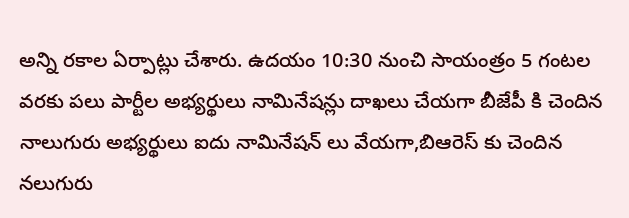అన్ని రకాల ఏర్పాట్లు చేశారు. ఉదయం 10:30 నుంచి సాయంత్రం 5 గంటల వరకు పలు పార్టీల అభ్యర్థులు నామినేషన్లు దాఖలు చేయగా బీజేపీ కి చెందిన నాలుగురు అభ్యర్థులు ఐదు నామినేషన్ లు వేయగా,బిఆరెస్ కు చెందిన నలుగురు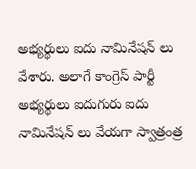అభ్యర్థులు ఐదు నామినేషన్ లు వేశారు. అలాగే కాంగ్రెస్ పార్టీ అభ్యర్థులు ఐదుగురు ఐదు నామినేషన్ లు వేయగా స్వాత్రంత్ర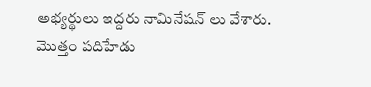అభ్యర్థులు ఇద్దరు నామినేషన్ లు వేశారు. మొత్తం పదిహేడు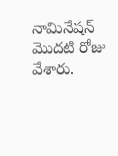నామినేషన్ మొదటి రోజు వేశారు.